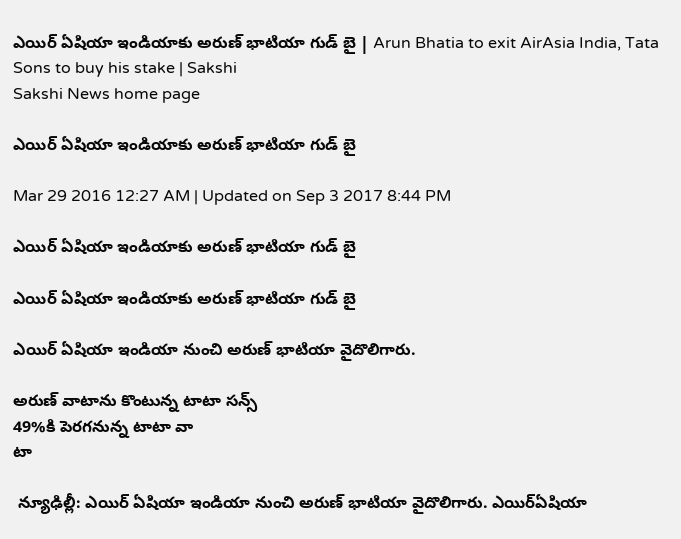ఎయిర్ ఏషియా ఇండియాకు అరుణ్ భాటియా గుడ్ బై | Arun Bhatia to exit AirAsia India, Tata Sons to buy his stake | Sakshi
Sakshi News home page

ఎయిర్ ఏషియా ఇండియాకు అరుణ్ భాటియా గుడ్ బై

Mar 29 2016 12:27 AM | Updated on Sep 3 2017 8:44 PM

ఎయిర్ ఏషియా ఇండియాకు అరుణ్ భాటియా గుడ్ బై

ఎయిర్ ఏషియా ఇండియాకు అరుణ్ భాటియా గుడ్ బై

ఎయిర్ ఏషియా ఇండియా నుంచి అరుణ్ భాటియా వైదొలిగారు.

అరుణ్ వాటాను కొంటున్న టాటా సన్స్
49%కి పెరగనున్న టాటా వా
టా

 న్యూఢిల్లీ: ఎయిర్ ఏషియా ఇండియా నుంచి అరుణ్ భాటియా వైదొలిగారు. ఎయిర్‌ఏషియా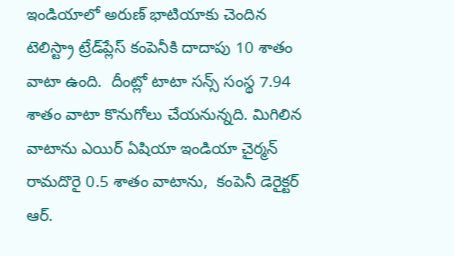ఇండియాలో అరుణ్ భాటియాకు చెందిన  టెలిస్ట్రా ట్రేడ్‌ప్లేస్ కంపెనీకి దాదాపు 10 శాతం వాటా ఉంది.  దీంట్లో టాటా సన్స్ సంస్థ 7.94 శాతం వాటా కొనుగోలు చేయనున్నది. మిగిలిన వాటాను ఎయిర్ ఏషియా ఇండియా చైర్మన్ రామదొరై 0.5 శాతం వాటాను,  కంపెనీ డెరైక్టర్ ఆర్.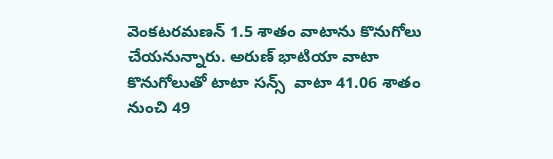వెంకటరమణన్ 1.5 శాతం వాటాను కొనుగోలు చేయనున్నారు. అరుణ్ భాటియా వాటా కొనుగోలుతో టాటా సన్స్  వాటా 41.06 శాతం నుంచి 49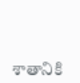శాతానికి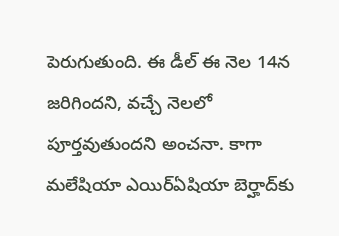పెరుగుతుంది. ఈ డీల్ ఈ నెల 14న జరిగిందని, వచ్చే నెలలో పూర్తవుతుందని అంచనా. కాగా మలేషియా ఎయిర్‌ఏషియా బెర్హాద్‌కు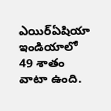ఎయిర్‌ఏషియా ఇండియాలో 49 శాతం వాటా ఉంది.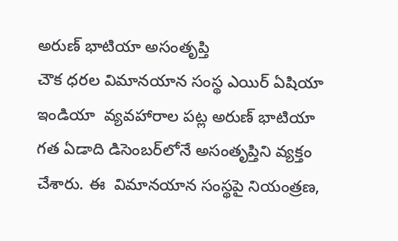అరుణ్ భాటియా అసంతృప్తి
చౌక ధరల విమానయాన సంస్థ ఎయిర్ ఏషియా ఇండియా  వ్యవహారాల పట్ల అరుణ్ భాటియా గత ఏడాది డిసెంబర్‌లోనే అసంతృప్తిని వ్యక్తం చేశారు. ఈ  విమానయాన సంస్థపై నియంత్రణ,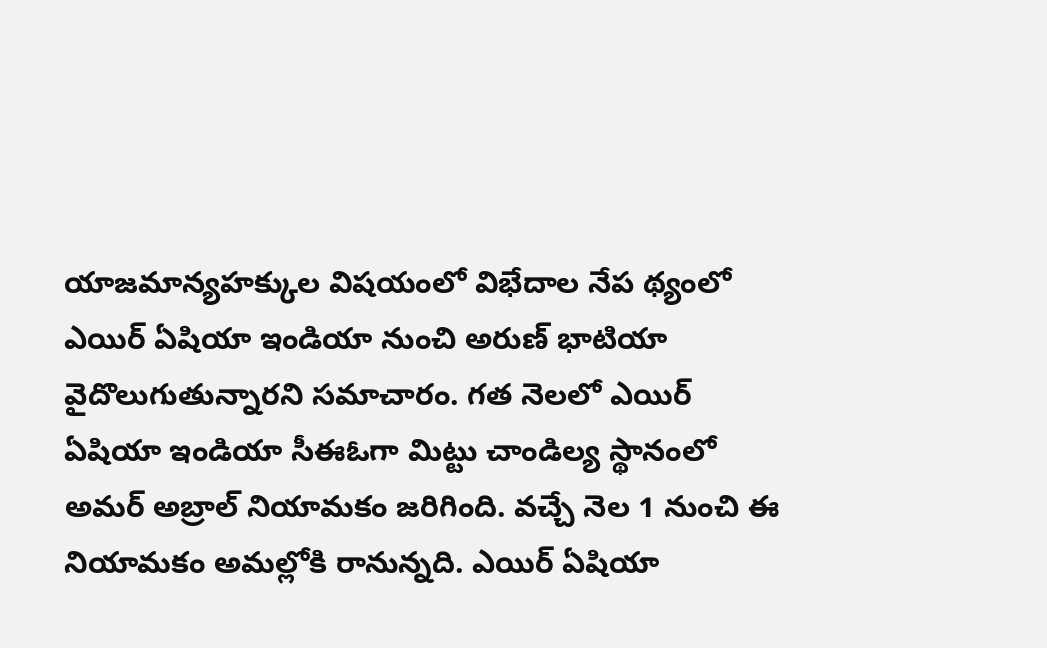యాజమాన్యహక్కుల విషయంలో విభేదాల నేప థ్యంలో  ఎయిర్ ఏషియా ఇండియా నుంచి అరుణ్ భాటియా వైదొలుగుతున్నారని సమాచారం. గత నెలలో ఎయిర్ ఏషియా ఇండియా సీఈఓగా మిట్టు చాండిల్య స్థానంలో అమర్ అబ్రాల్ నియామకం జరిగింది. వచ్చే నెల 1 నుంచి ఈ నియామకం అమల్లోకి రానున్నది. ఎయిర్ ఏషియా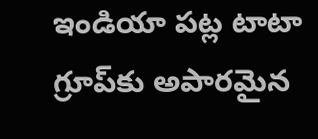ఇండియా పట్ల టాటా గ్రూప్‌కు అపారమైన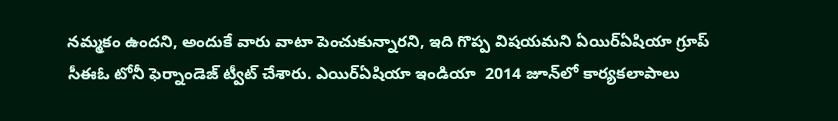నమ్మకం ఉందని, అందుకే వారు వాటా పెంచుకున్నారని, ఇది గొప్ప విషయమని ఏయిర్‌ఏషియా గ్రూప్ సీఈఓ టోనీ ఫెర్నాండెజ్ ట్వీట్ చేశారు. ఎయిర్‌ఏషియా ఇండియా  2014 జూన్‌లో కార్యకలాపాలు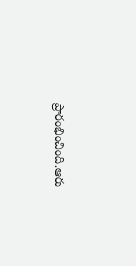ప్రారంభించింది.ఆరు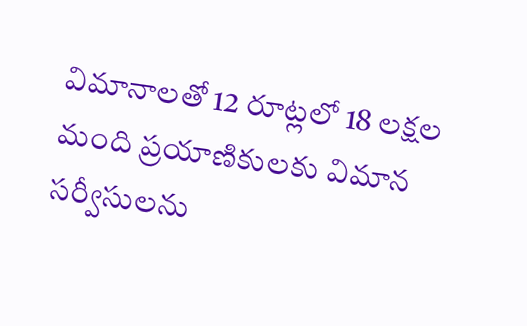విమానాలతో 12 రూట్లలో 18 లక్షల మంది ప్రయాణికులకు విమాన సర్వీసులను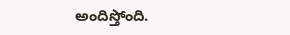అందిస్తోంది.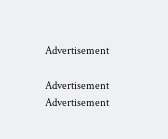Advertisement

Advertisement
Advertisement